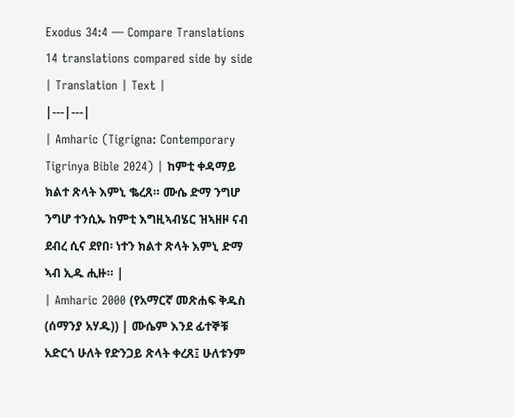Exodus 34:4 — Compare Translations
14 translations compared side by side
| Translation | Text |
|---|---|
| Amharic (Tigrigna: Contemporary Tigrinya Bible 2024) | ከምቲ ቀዳማይ ክልተ ጽላት እምኒ ቈረጸ። ሙሴ ድማ ንግሆ ንግሆ ተንሲኡ ከምቲ እግዚኣብሄር ዝኣዘዞ ናብ ደብረ ሲና ደየበ፡ ነተን ክልተ ጽላት እምኒ ድማ ኣብ ኢዱ ሒዙ። |
| Amharic 2000 (የአማርኛ መጽሐፍ ቅዱስ (ሰማንያ አሃዱ)) | ሙሴም እንደ ፊተኞቹ አድርጎ ሁለት የድንጋይ ጽላት ቀረጸ፤ ሁለቱንም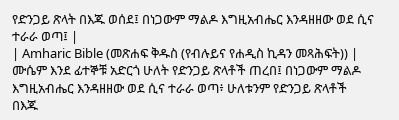የድንጋይ ጽላት በእጁ ወሰደ፤ በነጋውም ማልዶ እግዚአብሔር እንዳዘዘው ወደ ሲና ተራራ ወጣ፤ |
| Amharic Bible (መጽሐፍ ቅዱስ (የብሉይና የሐዲስ ኪዳን መጻሕፍት)) | ሙሴም እንደ ፊተኞቹ አድርጎ ሁለት የድንጋይ ጽላቶች ጠረበ፤ በነጋውም ማልዶ እግዚአብሔር እንዳዘዘው ወደ ሲና ተራራ ወጣ፥ ሁለቱንም የድንጋይ ጽላቶች በእጁ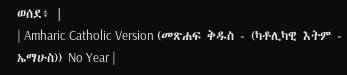ወሰደ፥ |
| Amharic Catholic Version (መጽሐፍ ቅዱስ - (ካቶሊካዊ እትም - ኤማሁስ)) No Year |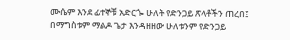ሙሴም እንደ ፊተኞቹ አድርጐ ሁለት የድንጋይ ጽላቶችን ጠረበ፤ በማግስቱም ማልዶ ጌታ እንዳዘዘው ሁለቱንም የድንጋይ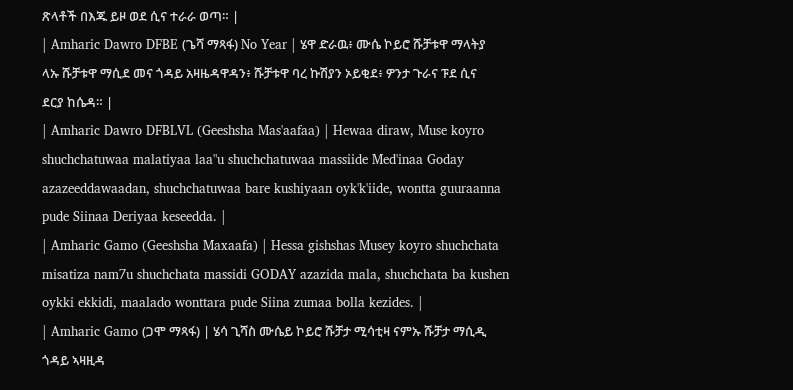ጽላቶች በእጁ ይዞ ወደ ሲና ተራራ ወጣ። |
| Amharic Dawro DFBE (ጌሻ ማጻፋ) No Year | ሄዋ ድራዉ፥ ሙሴ ኮይሮ ሹቻቱዋ ማላትያ ላኡ ሹቻቱዋ ማሲደ መና ጎዳይ አዛዜዳዋዳን፥ ሹቻቱዋ ባረ ኩሽያን ኦይቂደ፥ ዎንታ ጉራና ፑደ ሲና ደርያ ከሴዳ። |
| Amharic Dawro DFBLVL (Geeshsha Mas'aafaa) | Hewaa diraw, Muse koyro shuchchatuwaa malatiyaa laa"u shuchchatuwaa massiide Med'inaa Goday azazeeddawaadan, shuchchatuwaa bare kushiyaan oyk'k'iide, wontta guuraanna pude Siinaa Deriyaa keseedda. |
| Amharic Gamo (Geeshsha Maxaafa) | Hessa gishshas Musey koyro shuchchata misatiza nam7u shuchchata massidi GODAY azazida mala, shuchchata ba kushen oykki ekkidi, maalado wonttara pude Siina zumaa bolla kezides. |
| Amharic Gamo (ጋሞ ማጻፋ) | ሄሳ ጊሻስ ሙሴይ ኮይሮ ሹቻታ ሚሳቲዛ ናምኡ ሹቻታ ማሲዲ ጎዳይ ኣዛዚዳ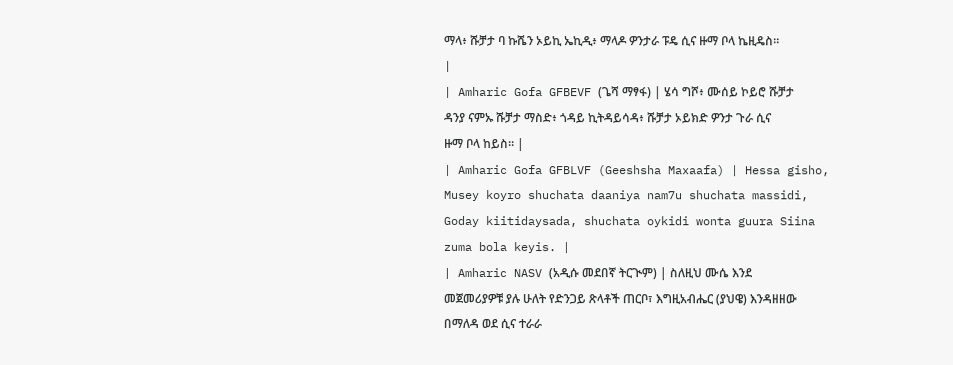ማላ፥ ሹቻታ ባ ኩሼን ኦይኪ ኤኪዲ፥ ማላዶ ዎንታራ ፑዴ ሲና ዙማ ቦላ ኬዚዴስ። |
| Amharic Gofa GFBEVF (ጌሻ ማፃፋ) | ሄሳ ግሾ፥ ሙሰይ ኮይሮ ሹቻታ ዳንያ ናምኡ ሹቻታ ማስድ፥ ጎዳይ ኪትዳይሳዳ፥ ሹቻታ ኦይክድ ዎንታ ጉራ ሲና ዙማ ቦላ ከይስ። |
| Amharic Gofa GFBLVF (Geeshsha Maxaafa) | Hessa gisho, Musey koyro shuchata daaniya nam7u shuchata massidi, Goday kiitidaysada, shuchata oykidi wonta guura Siina zuma bola keyis. |
| Amharic NASV (አዲሱ መደበኛ ትርጒም) | ስለዚህ ሙሴ እንደ መጀመሪያዎቹ ያሉ ሁለት የድንጋይ ጽላቶች ጠርቦ፣ እግዚአብሔር (ያህዌ) እንዳዘዘው በማለዳ ወደ ሲና ተራራ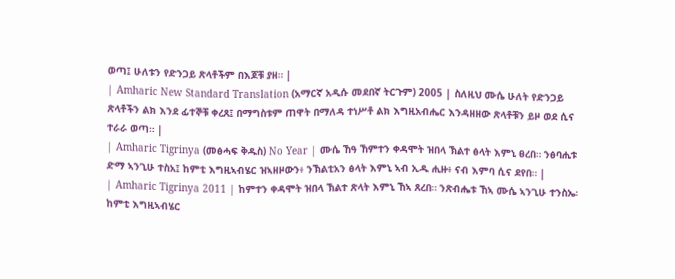ወጣ፤ ሁለቱን የድንጋይ ጽላቶችም በእጆቹ ያዘ። |
| Amharic New Standard Translation (አማርኛ አዲሱ መደበኛ ትርጉም) 2005 | ስለዚህ ሙሴ ሁለት የድንጋይ ጽላቶችን ልክ እንደ ፊተኞቹ ቀረጸ፤ በማግስቱም ጠዋት በማለዳ ተነሥቶ ልክ እግዚአብሔር እንዳዘዘው ጽላቶቹን ይዞ ወደ ሲና ተራራ ወጣ። |
| Amharic Tigrinya (መፅሓፍ ቅዱስ) No Year | ሙሴ ኸዓ ኸምተን ቀዳሞት ዝበላ ኽልተ ፅላት እምኒ ፀረበ። ንፅባሒቱ ድማ ኣንጊሁ ተስአ፤ ከምቲ እግዚኣብሄር ዝኣዘዞውን፥ ንኽልቲአን ፅላት እምኒ ኣብ ኢዱ ሒዙ፥ ናብ እምባ ሲና ደየበ። |
| Amharic Tigrinya 2011 | ከምተን ቀዳሞት ዝበላ ኽልተ ጽላት እምኒ ኸኣ ጸረበ። ንጽብሔቱ ኸኣ ሙሴ ኣንጊሁ ተንስኤ፡ ከምቲ እግዚኣብሄር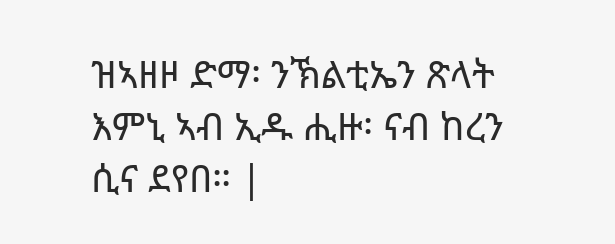ዝኣዘዞ ድማ፡ ንኽልቲኤን ጽላት እምኒ ኣብ ኢዱ ሒዙ፡ ናብ ከረን ሲና ደየበ። |